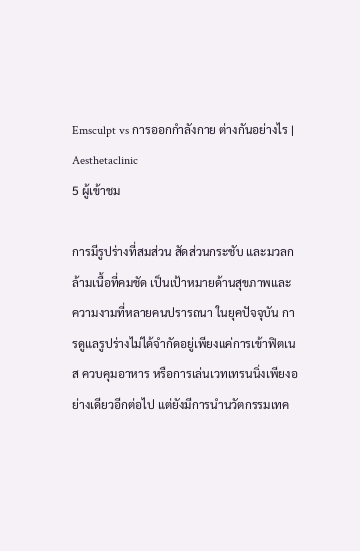Emsculpt vs การออกกำลังกาย ต่างกันอย่างไร | Aesthetaclinic
5 ผู้เข้าชม

การมีรูปร่างที่สมส่วน สัดส่วนกระชับ และมวลกล้ามเนื้อที่คมชัด เป็นเป้าหมายด้านสุขภาพและความงามที่หลายคนปรารถนา ในยุคปัจจุบัน การดูแลรูปร่างไม่ได้จำกัดอยู่เพียงแค่การเข้าฟิตเนส ควบคุมอาหาร หรือการเล่นเวทเทรนนิ่งเพียงอย่างเดียวอีกต่อไป แต่ยังมีการนำนวัตกรรมเทค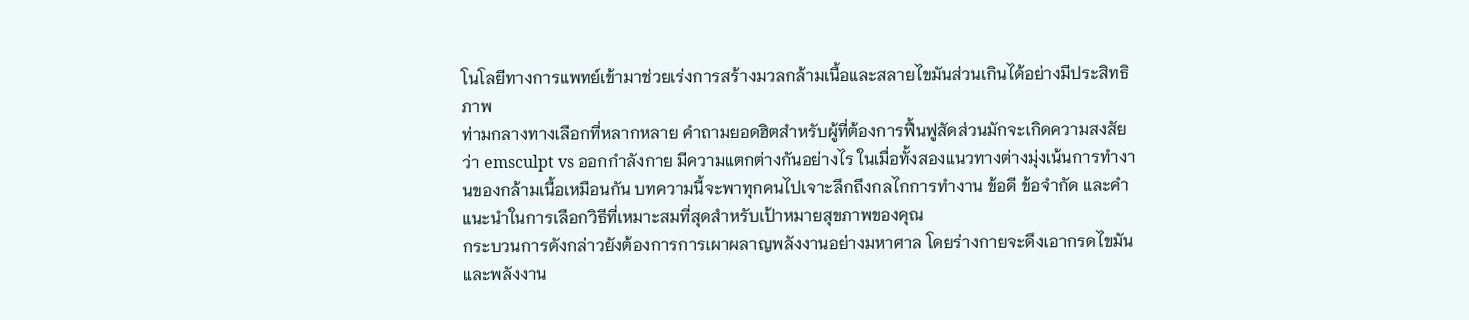โนโลยีทางการแพทย์เข้ามาช่วยเร่งการสร้างมวลกล้ามเนื้อและสลายไขมันส่วนเกินได้อย่างมีประสิทธิภาพ
ท่ามกลางทางเลือกที่หลากหลาย คำถามยอดฮิตสำหรับผู้ที่ต้องการฟื้นฟูสัดส่วนมักจะเกิดความสงสัยว่า emsculpt vs ออกกำลังกาย มีความแตกต่างกันอย่างไร ในเมื่อทั้งสองแนวทางต่างมุ่งเน้นการทำงานของกล้ามเนื้อเหมือนกัน บทความนี้จะพาทุกคนไปเจาะลึกถึงกลไกการทำงาน ข้อดี ข้อจำกัด และคำแนะนำในการเลือกวิธีที่เหมาะสมที่สุดสำหรับเป้าหมายสุขภาพของคุณ
กระบวนการดังกล่าวยังต้องการการเผาผลาญพลังงานอย่างมหาศาล โดยร่างกายจะดึงเอากรดไขมันและพลังงาน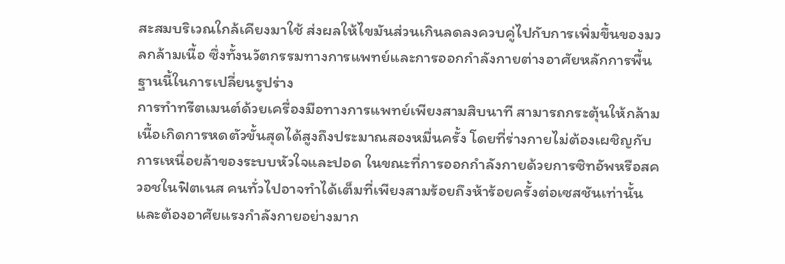สะสมบริเวณใกล้เคียงมาใช้ ส่งผลให้ไขมันส่วนเกินลดลงควบคู่ไปกับการเพิ่มขึ้นของมวลกล้ามเนื้อ ซึ่งทั้งนวัตกรรมทางการแพทย์และการออกกำลังกายต่างอาศัยหลักการพื้นฐานนี้ในการเปลี่ยนรูปร่าง
การทำทรีตเมนต์ด้วยเครื่องมือทางการแพทย์เพียงสามสิบนาที สามารถกระตุ้นให้กล้ามเนื้อเกิดการหดตัวขั้นสุดได้สูงถึงประมาณสองหมื่นครั้ง โดยที่ร่างกายไม่ต้องเผชิญกับการเหนื่อยล้าของระบบหัวใจและปอด ในขณะที่การออกกำลังกายด้วยการซิทอัพหรือสควอชในฟิตเนส คนทั่วไปอาจทำได้เต็มที่เพียงสามร้อยถึงห้าร้อยครั้งต่อเซสชันเท่านั้น และต้องอาศัยแรงกำลังกายอย่างมาก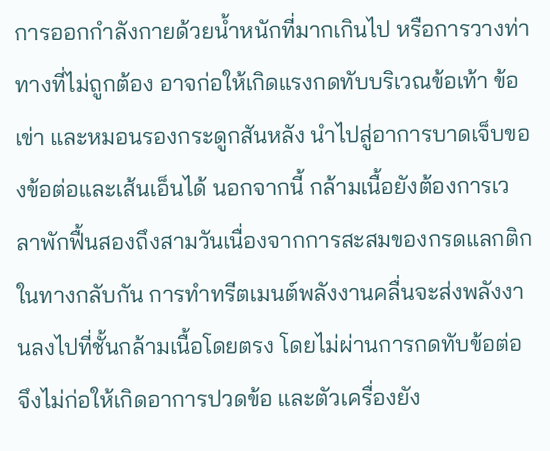การออกกำลังกายด้วยน้ำหนักที่มากเกินไป หรือการวางท่าทางที่ไม่ถูกต้อง อาจก่อให้เกิดแรงกดทับบริเวณข้อเท้า ข้อเข่า และหมอนรองกระดูกสันหลัง นำไปสู่อาการบาดเจ็บของข้อต่อและเส้นเอ็นได้ นอกจากนี้ กล้ามเนื้อยังต้องการเวลาพักฟื้นสองถึงสามวันเนื่องจากการสะสมของกรดแลกติก ในทางกลับกัน การทำทรีตเมนต์พลังงานคลื่นจะส่งพลังงานลงไปที่ชั้นกล้ามเนื้อโดยตรง โดยไม่ผ่านการกดทับข้อต่อ จึงไม่ก่อให้เกิดอาการปวดข้อ และตัวเครื่องยัง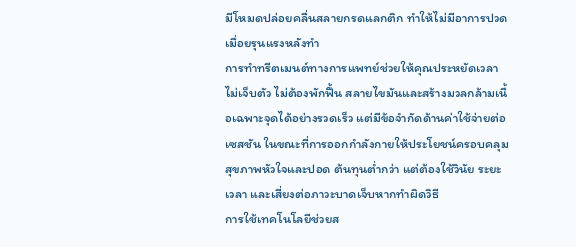มีโหมดปล่อยคลื่นสลายกรดแลกติก ทำให้ไม่มีอาการปวดเมื่อยรุนแรงหลังทำ
การทำทรีตเมนต์ทางการแพทย์ช่วยให้คุณประหยัดเวลา ไม่เจ็บตัว ไม่ต้องพักฟื้น สลายไขมันและสร้างมวลกล้ามเนื้อเฉพาะจุดได้อย่างรวดเร็ว แต่มีข้อจำกัดด้านค่าใช้จ่ายต่อเซสชัน ในขณะที่การออกกำลังกายให้ประโยชน์ครอบคลุมสุขภาพหัวใจและปอด ต้นทุนต่ำกว่า แต่ต้องใช้วินัย ระยะเวลา และเสี่ยงต่อภาวะบาดเจ็บหากทำผิดวิธี
การใช้เทคโนโลยีช่วยส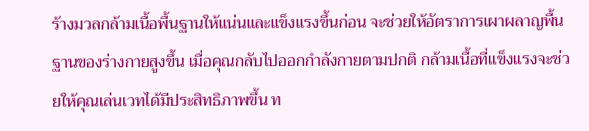ร้างมวลกล้ามเนื้อพื้นฐานให้แน่นและแข็งแรงขึ้นก่อน จะช่วยให้อัตราการเผาผลาญพื้นฐานของร่างกายสูงขึ้น เมื่อคุณกลับไปออกกำลังกายตามปกติ กล้ามเนื้อที่แข็งแรงจะช่วยให้คุณเล่นเวทได้มีประสิทธิภาพขึ้น ท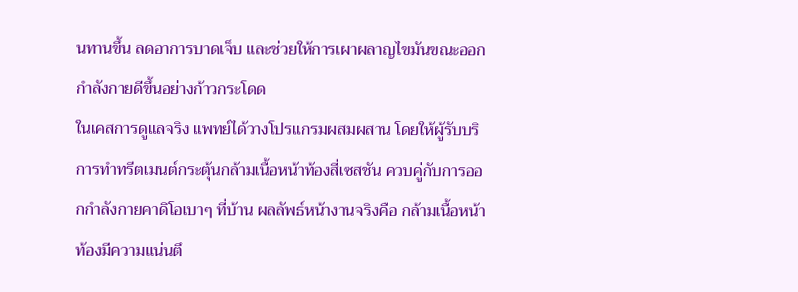นทานขึ้น ลดอาการบาดเจ็บ และช่วยให้การเผาผลาญไขมันขณะออกกำลังกายดีขึ้นอย่างก้าวกระโดด
ในเคสการดูแลจริง แพทย์ได้วางโปรแกรมผสมผสาน โดยให้ผู้รับบริการทำทรีตเมนต์กระตุ้นกล้ามเนื้อหน้าท้องสี่เซสชัน ควบคู่กับการออกกำลังกายคาดิโอเบาๆ ที่บ้าน ผลลัพธ์หน้างานจริงคือ กล้ามเนื้อหน้าท้องมีความแน่นตึ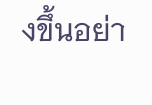งขึ้นอย่า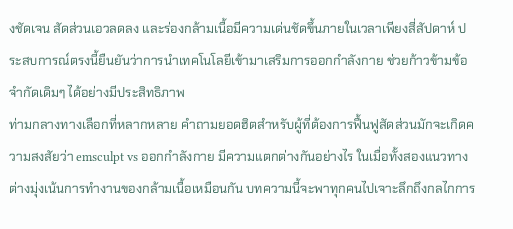งชัดเจน สัดส่วนเอวลดลง และร่องกล้ามเนื้อมีความเด่นชัดขึ้นภายในเวลาเพียงสี่สัปดาห์ ประสบการณ์ตรงนี้ยืนยันว่าการนำเทคโนโลยีเข้ามาเสริมการออกกำลังกาย ช่วยก้าวข้ามข้อจำกัดเดิมๆ ได้อย่างมีประสิทธิภาพ
ท่ามกลางทางเลือกที่หลากหลาย คำถามยอดฮิตสำหรับผู้ที่ต้องการฟื้นฟูสัดส่วนมักจะเกิดความสงสัยว่า emsculpt vs ออกกำลังกาย มีความแตกต่างกันอย่างไร ในเมื่อทั้งสองแนวทางต่างมุ่งเน้นการทำงานของกล้ามเนื้อเหมือนกัน บทความนี้จะพาทุกคนไปเจาะลึกถึงกลไกการ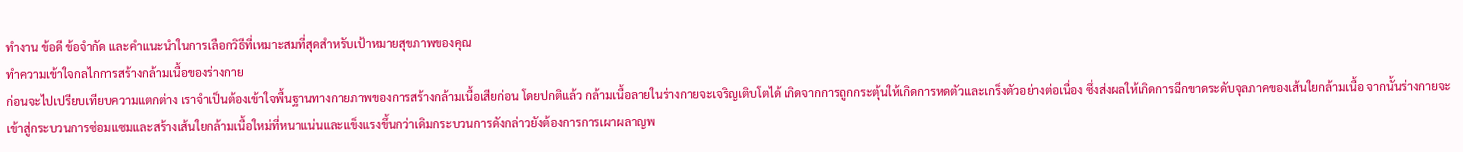ทำงาน ข้อดี ข้อจำกัด และคำแนะนำในการเลือกวิธีที่เหมาะสมที่สุดสำหรับเป้าหมายสุขภาพของคุณ
ทำความเข้าใจกลไกการสร้างกล้ามเนื้อของร่างกาย
ก่อนจะไปเปรียบเทียบความแตกต่าง เราจำเป็นต้องเข้าใจพื้นฐานทางกายภาพของการสร้างกล้ามเนื้อเสียก่อน โดยปกติแล้ว กล้ามเนื้อลายในร่างกายจะเจริญเติบโตได้ เกิดจากการถูกกระตุ้นให้เกิดการหดตัวและเกร็งตัวอย่างต่อเนื่อง ซึ่งส่งผลให้เกิดการฉีกขาดระดับจุลภาคของเส้นใยกล้ามเนื้อ จากนั้นร่างกายจะเข้าสู่กระบวนการซ่อมแซมและสร้างเส้นใยกล้ามเนื้อใหม่ที่หนาแน่นและแข็งแรงขึ้นกว่าเดิมกระบวนการดังกล่าวยังต้องการการเผาผลาญพ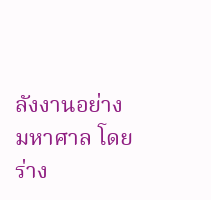ลังงานอย่างมหาศาล โดยร่าง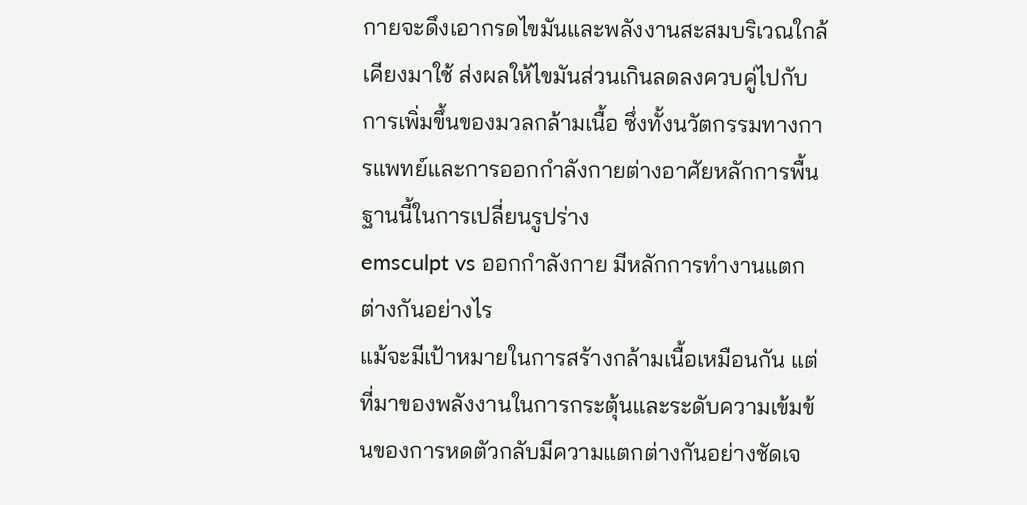กายจะดึงเอากรดไขมันและพลังงานสะสมบริเวณใกล้เคียงมาใช้ ส่งผลให้ไขมันส่วนเกินลดลงควบคู่ไปกับการเพิ่มขึ้นของมวลกล้ามเนื้อ ซึ่งทั้งนวัตกรรมทางการแพทย์และการออกกำลังกายต่างอาศัยหลักการพื้นฐานนี้ในการเปลี่ยนรูปร่าง
emsculpt vs ออกกำลังกาย มีหลักการทำงานแตกต่างกันอย่างไร
แม้จะมีเป้าหมายในการสร้างกล้ามเนื้อเหมือนกัน แต่ที่มาของพลังงานในการกระตุ้นและระดับความเข้มข้นของการหดตัวกลับมีความแตกต่างกันอย่างชัดเจ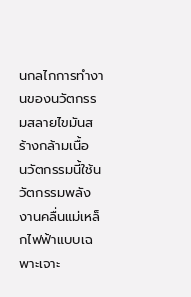นกลไกการทำงานของนวัตกรรมสลายไขมันสร้างกล้ามเนื้อ
นวัตกรรมนี้ใช้นวัตกรรมพลังงานคลื่นแม่เหล็กไฟฟ้าแบบเฉพาะเจาะ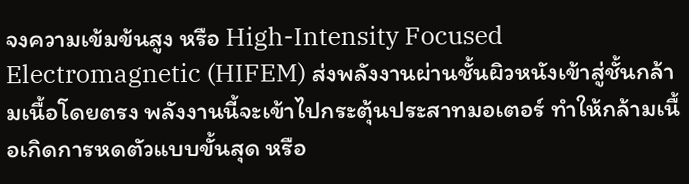จงความเข้มข้นสูง หรือ High-Intensity Focused Electromagnetic (HIFEM) ส่งพลังงานผ่านชั้นผิวหนังเข้าสู่ชั้นกล้ามเนื้อโดยตรง พลังงานนี้จะเข้าไปกระตุ้นประสาทมอเตอร์ ทำให้กล้ามเนื้อเกิดการหดตัวแบบขั้นสุด หรือ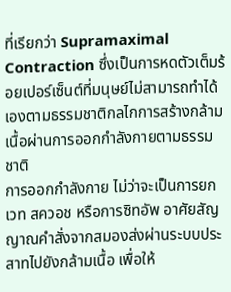ที่เรียกว่า Supramaximal Contraction ซึ่งเป็นการหดตัวเต็มร้อยเปอร์เซ็นต์ที่มนุษย์ไม่สามารถทำได้เองตามธรรมชาติกลไกการสร้างกล้ามเนื้อผ่านการออกกำลังกายตามธรรมชาติ
การออกกำลังกาย ไม่ว่าจะเป็นการยกเวท สควอช หรือการซิทอัพ อาศัยสัญญาณคำสั่งจากสมองส่งผ่านระบบประสาทไปยังกล้ามเนื้อ เพื่อให้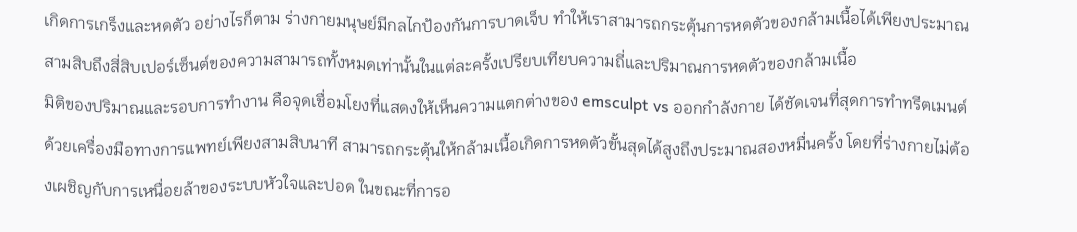เกิดการเกร็งและหดตัว อย่างไรก็ตาม ร่างกายมนุษย์มีกลไกป้องกันการบาดเจ็บ ทำให้เราสามารถกระตุ้นการหดตัวของกล้ามเนื้อได้เพียงประมาณสามสิบถึงสี่สิบเปอร์เซ็นต์ของความสามารถทั้งหมดเท่านั้นในแต่ละครั้งเปรียบเทียบความถี่และปริมาณการหดตัวของกล้ามเนื้อ
มิติของปริมาณและรอบการทำงาน คือจุดเชื่อมโยงที่แสดงให้เห็นความแตกต่างของ emsculpt vs ออกกำลังกาย ได้ชัดเจนที่สุดการทำทรีตเมนต์ด้วยเครื่องมือทางการแพทย์เพียงสามสิบนาที สามารถกระตุ้นให้กล้ามเนื้อเกิดการหดตัวขั้นสุดได้สูงถึงประมาณสองหมื่นครั้ง โดยที่ร่างกายไม่ต้องเผชิญกับการเหนื่อยล้าของระบบหัวใจและปอด ในขณะที่การอ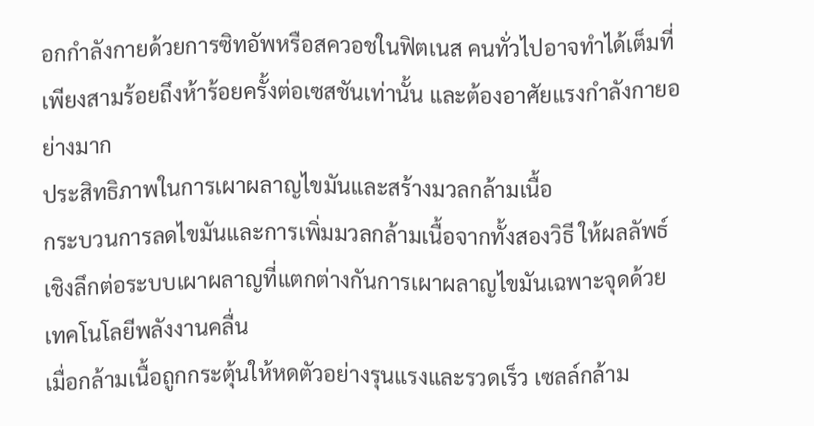อกกำลังกายด้วยการซิทอัพหรือสควอชในฟิตเนส คนทั่วไปอาจทำได้เต็มที่เพียงสามร้อยถึงห้าร้อยครั้งต่อเซสชันเท่านั้น และต้องอาศัยแรงกำลังกายอย่างมาก
ประสิทธิภาพในการเผาผลาญไขมันและสร้างมวลกล้ามเนื้อ
กระบวนการลดไขมันและการเพิ่มมวลกล้ามเนื้อจากทั้งสองวิธี ให้ผลลัพธ์เชิงลึกต่อระบบเผาผลาญที่แตกต่างกันการเผาผลาญไขมันเฉพาะจุดด้วยเทคโนโลยีพลังงานคลื่น
เมื่อกล้ามเนื้อถูกกระตุ้นให้หดตัวอย่างรุนแรงและรวดเร็ว เซลล์กล้าม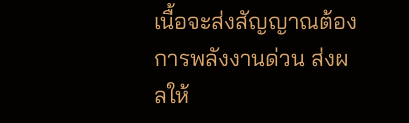เนื้อจะส่งสัญญาณต้องการพลังงานด่วน ส่งผลให้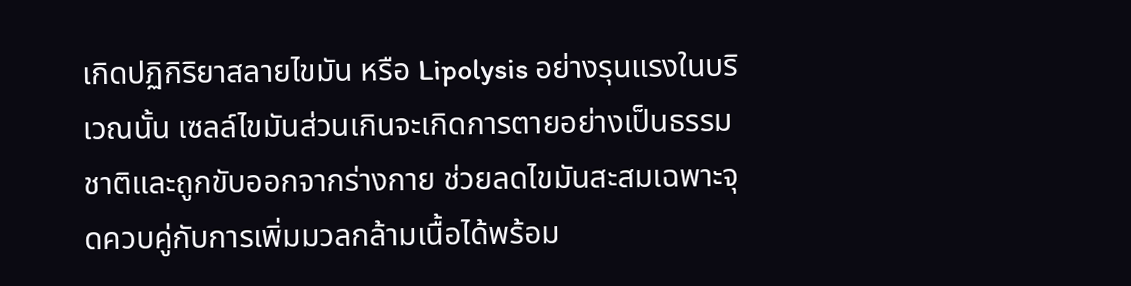เกิดปฏิกิริยาสลายไขมัน หรือ Lipolysis อย่างรุนแรงในบริเวณนั้น เซลล์ไขมันส่วนเกินจะเกิดการตายอย่างเป็นธรรมชาติและถูกขับออกจากร่างกาย ช่วยลดไขมันสะสมเฉพาะจุดควบคู่กับการเพิ่มมวลกล้ามเนื้อได้พร้อม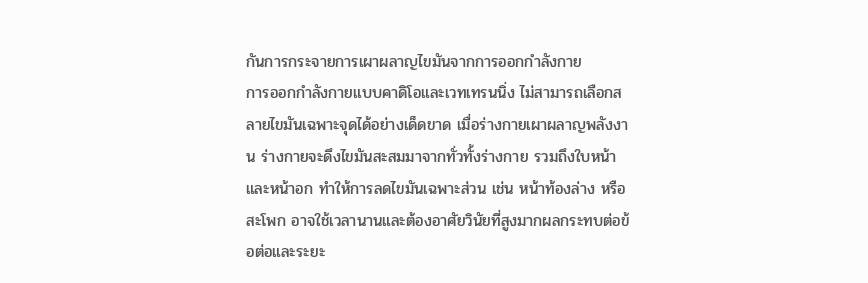กันการกระจายการเผาผลาญไขมันจากการออกกำลังกาย
การออกกำลังกายแบบคาดิโอและเวทเทรนนิ่ง ไม่สามารถเลือกสลายไขมันเฉพาะจุดได้อย่างเด็ดขาด เมื่อร่างกายเผาผลาญพลังงาน ร่างกายจะดึงไขมันสะสมมาจากทั่วทั้งร่างกาย รวมถึงใบหน้าและหน้าอก ทำให้การลดไขมันเฉพาะส่วน เช่น หน้าท้องล่าง หรือสะโพก อาจใช้เวลานานและต้องอาศัยวินัยที่สูงมากผลกระทบต่อข้อต่อและระยะ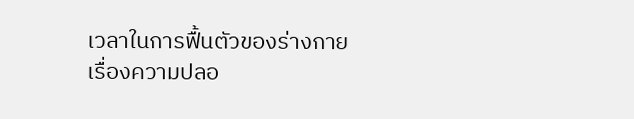เวลาในการฟื้นตัวของร่างกาย
เรื่องความปลอ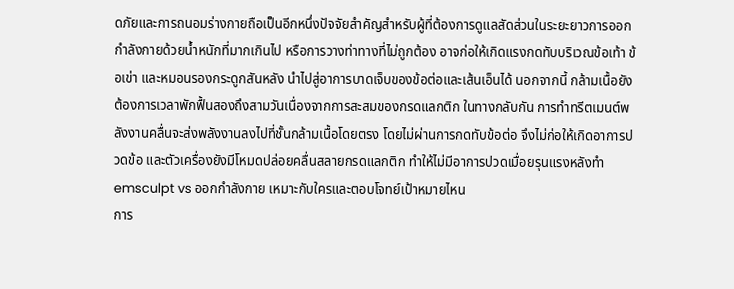ดภัยและการถนอมร่างกายถือเป็นอีกหนึ่งปัจจัยสำคัญสำหรับผู้ที่ต้องการดูแลสัดส่วนในระยะยาวการออกกำลังกายด้วยน้ำหนักที่มากเกินไป หรือการวางท่าทางที่ไม่ถูกต้อง อาจก่อให้เกิดแรงกดทับบริเวณข้อเท้า ข้อเข่า และหมอนรองกระดูกสันหลัง นำไปสู่อาการบาดเจ็บของข้อต่อและเส้นเอ็นได้ นอกจากนี้ กล้ามเนื้อยังต้องการเวลาพักฟื้นสองถึงสามวันเนื่องจากการสะสมของกรดแลกติก ในทางกลับกัน การทำทรีตเมนต์พลังงานคลื่นจะส่งพลังงานลงไปที่ชั้นกล้ามเนื้อโดยตรง โดยไม่ผ่านการกดทับข้อต่อ จึงไม่ก่อให้เกิดอาการปวดข้อ และตัวเครื่องยังมีโหมดปล่อยคลื่นสลายกรดแลกติก ทำให้ไม่มีอาการปวดเมื่อยรุนแรงหลังทำ
emsculpt vs ออกกำลังกาย เหมาะกับใครและตอบโจทย์เป้าหมายไหน
การ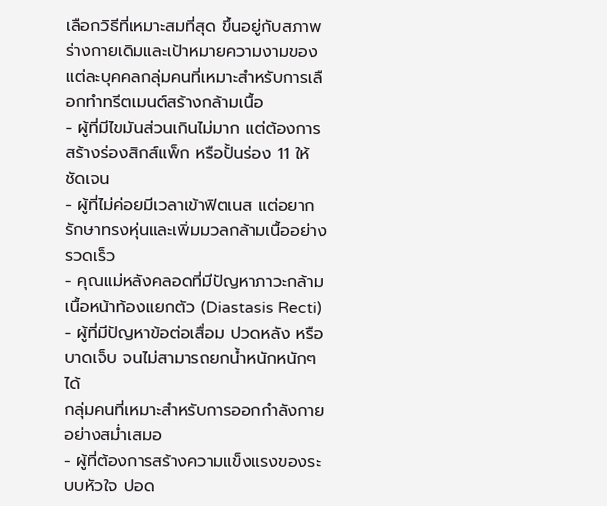เลือกวิธีที่เหมาะสมที่สุด ขึ้นอยู่กับสภาพร่างกายเดิมและเป้าหมายความงามของแต่ละบุคคลกลุ่มคนที่เหมาะสำหรับการเลือกทำทรีตเมนต์สร้างกล้ามเนื้อ
- ผู้ที่มีไขมันส่วนเกินไม่มาก แต่ต้องการสร้างร่องสิกส์แพ็ก หรือปั้นร่อง 11 ให้ชัดเจน
- ผู้ที่ไม่ค่อยมีเวลาเข้าฟิตเนส แต่อยากรักษาทรงหุ่นและเพิ่มมวลกล้ามเนื้ออย่างรวดเร็ว
- คุณแม่หลังคลอดที่มีปัญหาภาวะกล้ามเนื้อหน้าท้องแยกตัว (Diastasis Recti)
- ผู้ที่มีปัญหาข้อต่อเสื่อม ปวดหลัง หรือบาดเจ็บ จนไม่สามารถยกน้ำหนักหนักๆ ได้
กลุ่มคนที่เหมาะสำหรับการออกกำลังกายอย่างสม่ำเสมอ
- ผู้ที่ต้องการสร้างความแข็งแรงของระบบหัวใจ ปอด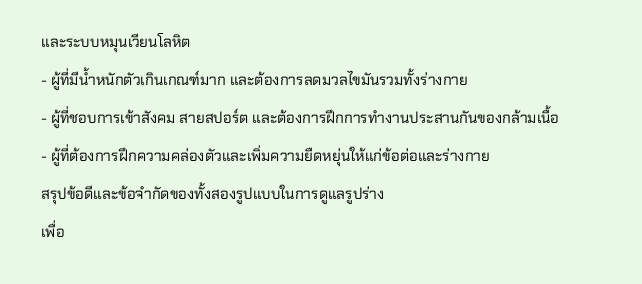และระบบหมุนเวียนโลหิต
- ผู้ที่มีน้ำหนักตัวเกินเกณฑ์มาก และต้องการลดมวลไขมันรวมทั้งร่างกาย
- ผู้ที่ชอบการเข้าสังคม สายสปอร์ต และต้องการฝึกการทำงานประสานกันของกล้ามเนื้อ
- ผู้ที่ต้องการฝึกความคล่องตัวและเพิ่มความยืดหยุ่นให้แก่ข้อต่อและร่างกาย
สรุปข้อดีและข้อจำกัดของทั้งสองรูปแบบในการดูแลรูปร่าง
เพื่อ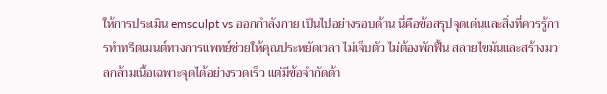ให้การประเมิน emsculpt vs ออกกำลังกาย เป็นไปอย่างรอบด้าน นี่คือข้อสรุปจุดเด่นและสิ่งที่ควรรู้การทำทรีตเมนต์ทางการแพทย์ช่วยให้คุณประหยัดเวลา ไม่เจ็บตัว ไม่ต้องพักฟื้น สลายไขมันและสร้างมวลกล้ามเนื้อเฉพาะจุดได้อย่างรวดเร็ว แต่มีข้อจำกัดด้า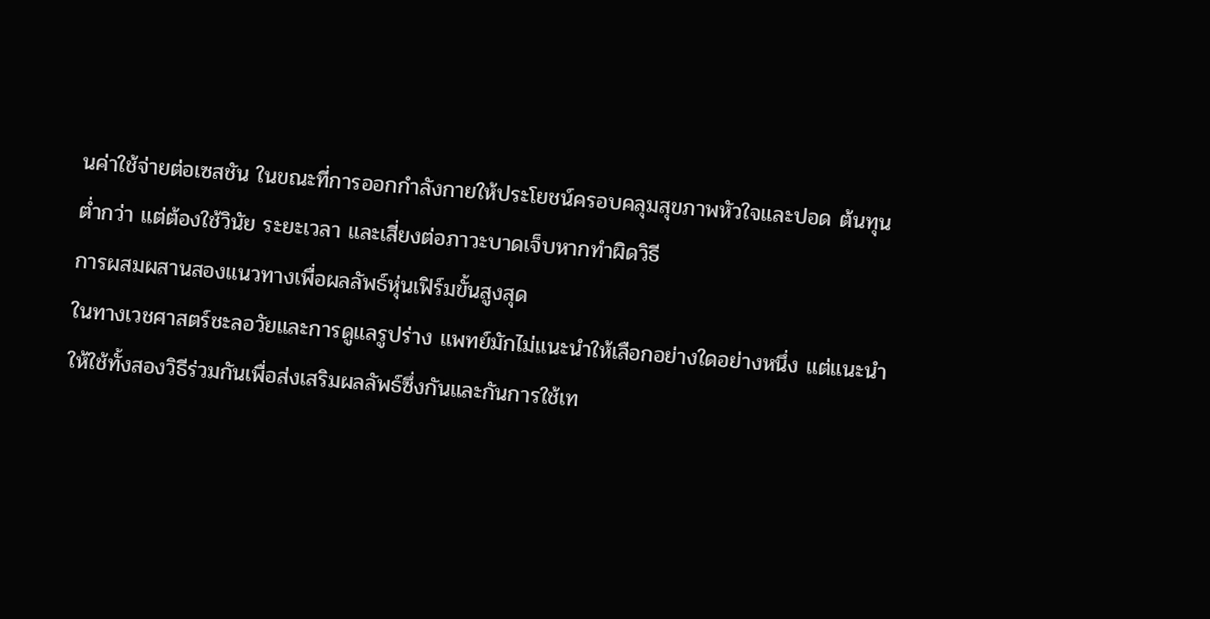นค่าใช้จ่ายต่อเซสชัน ในขณะที่การออกกำลังกายให้ประโยชน์ครอบคลุมสุขภาพหัวใจและปอด ต้นทุนต่ำกว่า แต่ต้องใช้วินัย ระยะเวลา และเสี่ยงต่อภาวะบาดเจ็บหากทำผิดวิธี
การผสมผสานสองแนวทางเพื่อผลลัพธ์หุ่นเฟิร์มขั้นสูงสุด
ในทางเวชศาสตร์ชะลอวัยและการดูแลรูปร่าง แพทย์มักไม่แนะนำให้เลือกอย่างใดอย่างหนึ่ง แต่แนะนำให้ใช้ทั้งสองวิธีร่วมกันเพื่อส่งเสริมผลลัพธ์ซึ่งกันและกันการใช้เท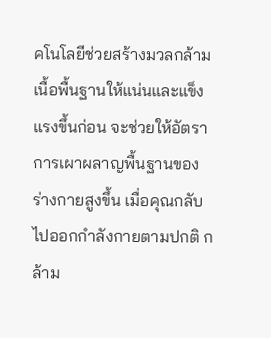คโนโลยีช่วยสร้างมวลกล้ามเนื้อพื้นฐานให้แน่นและแข็งแรงขึ้นก่อน จะช่วยให้อัตราการเผาผลาญพื้นฐานของร่างกายสูงขึ้น เมื่อคุณกลับไปออกกำลังกายตามปกติ กล้าม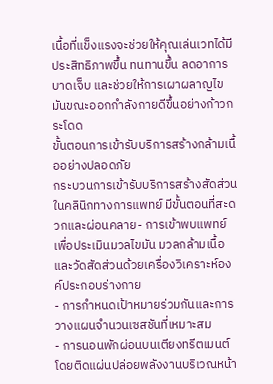เนื้อที่แข็งแรงจะช่วยให้คุณเล่นเวทได้มีประสิทธิภาพขึ้น ทนทานขึ้น ลดอาการบาดเจ็บ และช่วยให้การเผาผลาญไขมันขณะออกกำลังกายดีขึ้นอย่างก้าวกระโดด
ขั้นตอนการเข้ารับบริการสร้างกล้ามเนื้ออย่างปลอดภัย
กระบวนการเข้ารับบริการสร้างสัดส่วนในคลินิกทางการแพทย์ มีขั้นตอนที่สะดวกและผ่อนคลาย- การเข้าพบแพทย์เพื่อประเมินมวลไขมัน มวลกล้ามเนื้อ และวัดสัดส่วนด้วยเครื่องวิเคราะห์องค์ประกอบร่างกาย
- การกำหนดเป้าหมายร่วมกันและการวางแผนจำนวนเซสชันที่เหมาะสม
- การนอนพักผ่อนบนเตียงทรีตเมนต์โดยติดแผ่นปล่อยพลังงานบริเวณหน้า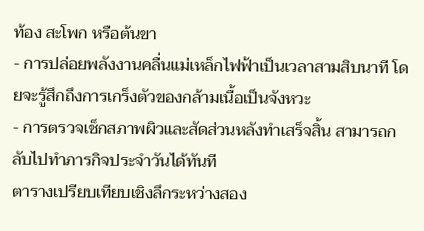ท้อง สะโพก หรือต้นขา
- การปล่อยพลังงานคลื่นแม่เหล็กไฟฟ้าเป็นเวลาสามสิบนาที โดยจะรู้สึกถึงการเกร็งตัวของกล้ามเนื้อเป็นจังหวะ
- การตรวจเช็กสภาพผิวและสัดส่วนหลังทำเสร็จสิ้น สามารถกลับไปทำภารกิจประจำวันได้ทันที
ตารางเปรียบเทียบเชิงลึกระหว่างสอง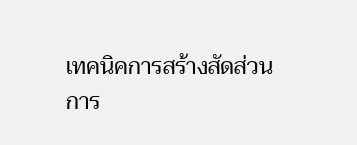เทคนิคการสร้างสัดส่วน
การ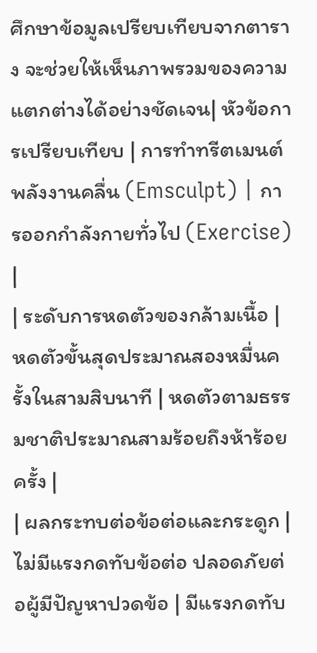ศึกษาข้อมูลเปรียบเทียบจากตาราง จะช่วยให้เห็นภาพรวมของความแตกต่างได้อย่างชัดเจน| หัวข้อการเปรียบเทียบ | การทำทรีตเมนต์พลังงานคลื่น (Emsculpt) | การออกกำลังกายทั่วไป (Exercise) |
| ระดับการหดตัวของกล้ามเนื้อ | หดตัวขั้นสุดประมาณสองหมื่นครั้งในสามสิบนาที | หดตัวตามธรรมชาติประมาณสามร้อยถึงห้าร้อยครั้ง |
| ผลกระทบต่อข้อต่อและกระดูก | ไม่มีแรงกดทับข้อต่อ ปลอดภัยต่อผู้มีปัญหาปวดข้อ | มีแรงกดทับ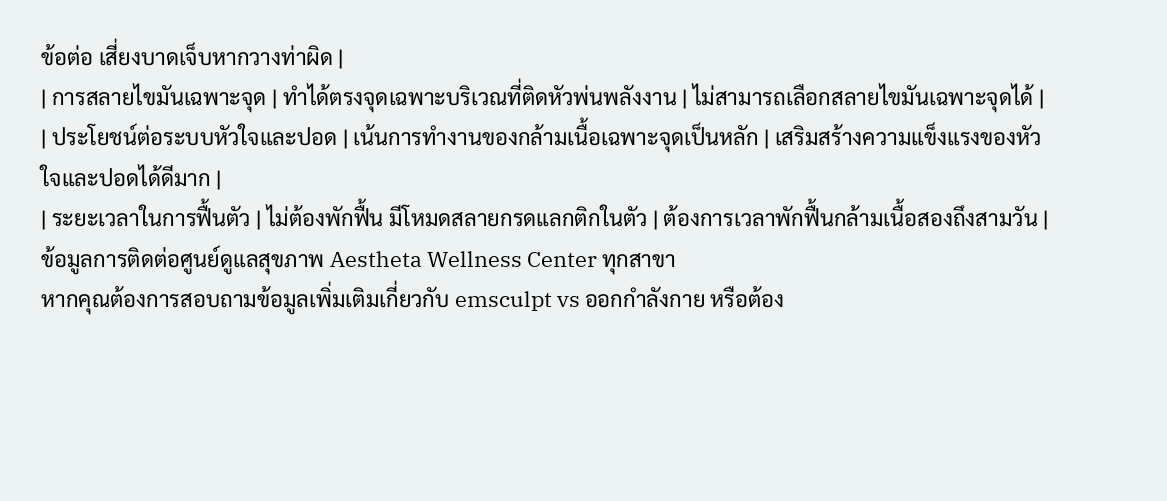ข้อต่อ เสี่ยงบาดเจ็บหากวางท่าผิด |
| การสลายไขมันเฉพาะจุด | ทำได้ตรงจุดเฉพาะบริเวณที่ติดหัวพ่นพลังงาน | ไม่สามารถเลือกสลายไขมันเฉพาะจุดได้ |
| ประโยชน์ต่อระบบหัวใจและปอด | เน้นการทำงานของกล้ามเนื้อเฉพาะจุดเป็นหลัก | เสริมสร้างความแข็งแรงของหัวใจและปอดได้ดีมาก |
| ระยะเวลาในการฟื้นตัว | ไม่ต้องพักฟื้น มีโหมดสลายกรดแลกติกในตัว | ต้องการเวลาพักฟื้นกล้ามเนื้อสองถึงสามวัน |
ข้อมูลการติดต่อศูนย์ดูแลสุขภาพ Aestheta Wellness Center ทุกสาขา
หากคุณต้องการสอบถามข้อมูลเพิ่มเติมเกี่ยวกับ emsculpt vs ออกกำลังกาย หรือต้อง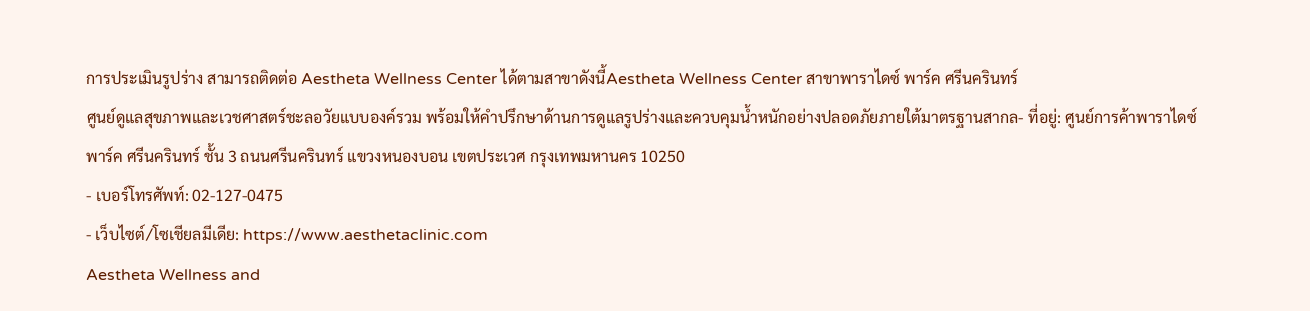การประเมินรูปร่าง สามารถติดต่อ Aestheta Wellness Center ได้ตามสาขาดังนี้Aestheta Wellness Center สาขาพาราไดซ์ พาร์ค ศรีนครินทร์
ศูนย์ดูแลสุขภาพและเวชศาสตร์ชะลอวัยแบบองค์รวม พร้อมให้คำปรึกษาด้านการดูแลรูปร่างและควบคุมน้ำหนักอย่างปลอดภัยภายใต้มาตรฐานสากล- ที่อยู่: ศูนย์การค้าพาราไดซ์ พาร์ค ศรีนครินทร์ ชั้น 3 ถนนศรีนครินทร์ แขวงหนองบอน เขตประเวศ กรุงเทพมหานคร 10250
- เบอร์โทรศัพท์: 02-127-0475
- เว็บไซต์/โซเชียลมีเดีย: https://www.aesthetaclinic.com
Aestheta Wellness and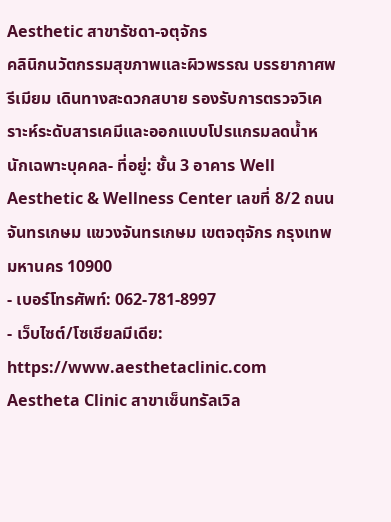Aesthetic สาขารัชดา-จตุจักร
คลินิกนวัตกรรมสุขภาพและผิวพรรณ บรรยากาศพรีเมียม เดินทางสะดวกสบาย รองรับการตรวจวิเคราะห์ระดับสารเคมีและออกแบบโปรแกรมลดน้ำหนักเฉพาะบุคคล- ที่อยู่: ชั้น 3 อาคาร Well Aesthetic & Wellness Center เลขที่ 8/2 ถนนจันทรเกษม แขวงจันทรเกษม เขตจตุจักร กรุงเทพมหานคร 10900
- เบอร์โทรศัพท์: 062-781-8997
- เว็บไซต์/โซเชียลมีเดีย: https://www.aesthetaclinic.com
Aestheta Clinic สาขาเซ็นทรัลเวิล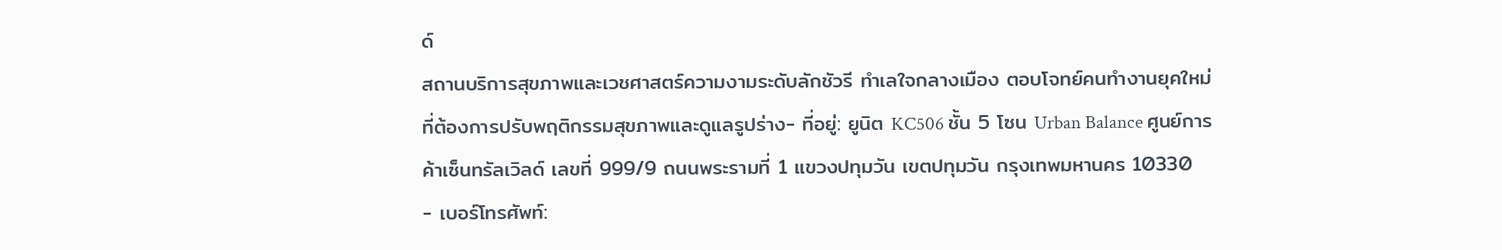ด์
สถานบริการสุขภาพและเวชศาสตร์ความงามระดับลักชัวรี ทำเลใจกลางเมือง ตอบโจทย์คนทำงานยุคใหม่ที่ต้องการปรับพฤติกรรมสุขภาพและดูแลรูปร่าง- ที่อยู่: ยูนิต KC506 ชั้น 5 โซน Urban Balance ศูนย์การค้าเซ็นทรัลเวิลด์ เลขที่ 999/9 ถนนพระรามที่ 1 แขวงปทุมวัน เขตปทุมวัน กรุงเทพมหานคร 10330
- เบอร์โทรศัพท์: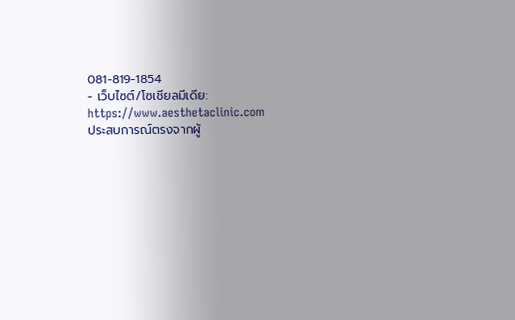081-819-1854
- เว็บไซต์/โซเชียลมีเดีย: https://www.aesthetaclinic.com
ประสบการณ์ตรงจากผู้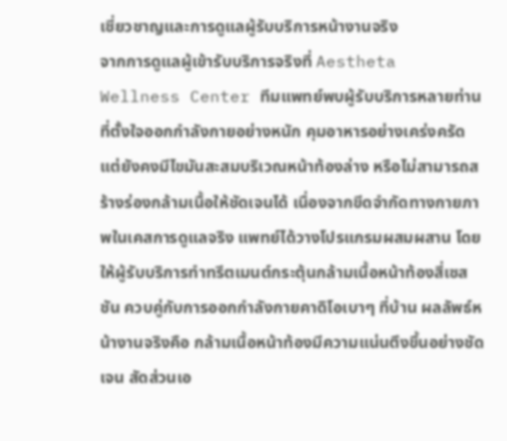เชี่ยวชาญและการดูแลผู้รับบริการหน้างานจริง
จากการดูแลผู้เข้ารับบริการจริงที่ Aestheta Wellness Center ทีมแพทย์พบผู้รับบริการหลายท่านที่ตั้งใจออกกำลังกายอย่างหนัก คุมอาหารอย่างเคร่งครัด แต่ยังคงมีไขมันสะสมบริเวณหน้าท้องล่าง หรือไม่สามารถสร้างร่องกล้ามเนื้อให้ชัดเจนได้ เนื่องจากขีดจำกัดทางกายภาพในเคสการดูแลจริง แพทย์ได้วางโปรแกรมผสมผสาน โดยให้ผู้รับบริการทำทรีตเมนต์กระตุ้นกล้ามเนื้อหน้าท้องสี่เซสชัน ควบคู่กับการออกกำลังกายคาดิโอเบาๆ ที่บ้าน ผลลัพธ์หน้างานจริงคือ กล้ามเนื้อหน้าท้องมีความแน่นตึงขึ้นอย่างชัดเจน สัดส่วนเอ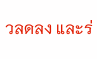วลดลง และร่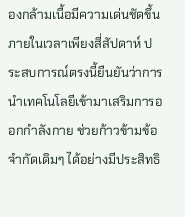องกล้ามเนื้อมีความเด่นชัดขึ้นภายในเวลาเพียงสี่สัปดาห์ ประสบการณ์ตรงนี้ยืนยันว่าการนำเทคโนโลยีเข้ามาเสริมการออกกำลังกาย ช่วยก้าวข้ามข้อจำกัดเดิมๆ ได้อย่างมีประสิทธิ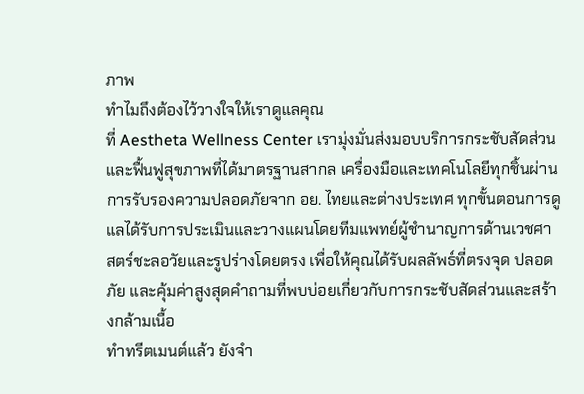ภาพ
ทำไมถึงต้องไว้วางใจให้เราดูแลคุณ
ที่ Aestheta Wellness Center เรามุ่งมั่นส่งมอบบริการกระชับสัดส่วนและฟื้นฟูสุขภาพที่ได้มาตรฐานสากล เครื่องมือและเทคโนโลยีทุกชิ้นผ่านการรับรองความปลอดภัยจาก อย. ไทยและต่างประเทศ ทุกขั้นตอนการดูแลได้รับการประเมินและวางแผนโดยทีมแพทย์ผู้ชำนาญการด้านเวชศาสตร์ชะลอวัยและรูปร่างโดยตรง เพื่อให้คุณได้รับผลลัพธ์ที่ตรงจุด ปลอดภัย และคุ้มค่าสูงสุดคำถามที่พบบ่อยเกี่ยวกับการกระชับสัดส่วนและสร้างกล้ามเนื้อ
ทำทรีตเมนต์แล้ว ยังจำ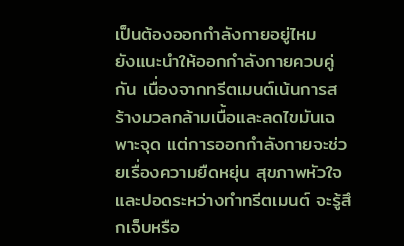เป็นต้องออกกำลังกายอยู่ไหม
ยังแนะนำให้ออกกำลังกายควบคู่กัน เนื่องจากทรีตเมนต์เน้นการสร้างมวลกล้ามเนื้อและลดไขมันเฉพาะจุด แต่การออกกำลังกายจะช่วยเรื่องความยืดหยุ่น สุขภาพหัวใจ และปอดระหว่างทำทรีตเมนต์ จะรู้สึกเจ็บหรือ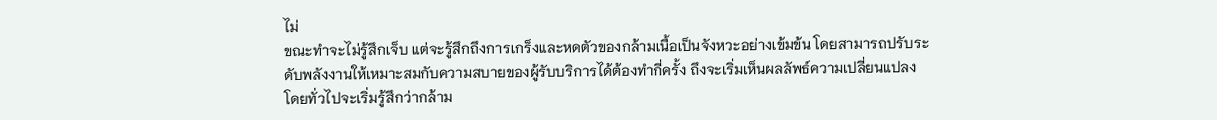ไม่
ขณะทำจะไม่รู้สึกเจ็บ แต่จะรู้สึกถึงการเกร็งและหดตัวของกล้ามเนื้อเป็นจังหวะอย่างเข้มข้น โดยสามารถปรับระดับพลังงานให้เหมาะสมกับความสบายของผู้รับบริการได้ต้องทำกี่ครั้ง ถึงจะเริ่มเห็นผลลัพธ์ความเปลี่ยนแปลง
โดยทั่วไปจะเริ่มรู้สึกว่ากล้าม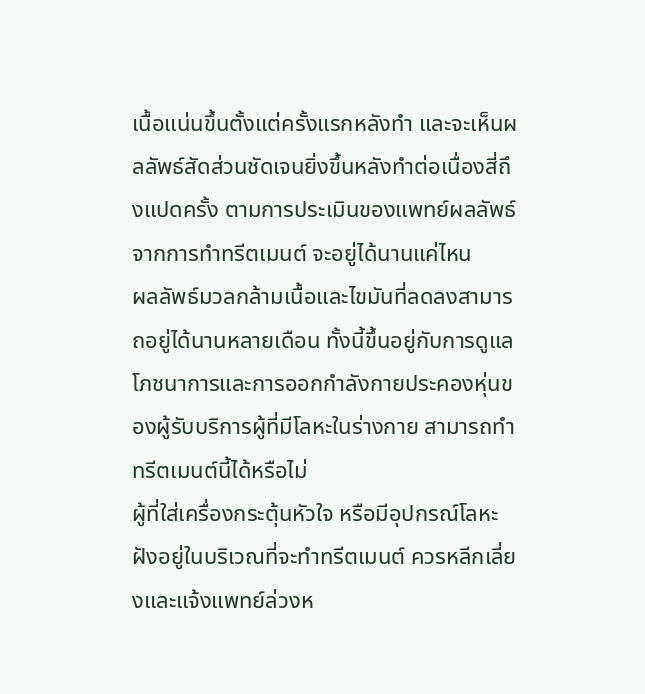เนื้อแน่นขึ้นตั้งแต่ครั้งแรกหลังทำ และจะเห็นผลลัพธ์สัดส่วนชัดเจนยิ่งขึ้นหลังทำต่อเนื่องสี่ถึงแปดครั้ง ตามการประเมินของแพทย์ผลลัพธ์จากการทำทรีตเมนต์ จะอยู่ได้นานแค่ไหน
ผลลัพธ์มวลกล้ามเนื้อและไขมันที่ลดลงสามารถอยู่ได้นานหลายเดือน ทั้งนี้ขึ้นอยู่กับการดูแลโภชนาการและการออกกำลังกายประคองหุ่นของผู้รับบริการผู้ที่มีโลหะในร่างกาย สามารถทำทรีตเมนต์นี้ได้หรือไม่
ผู้ที่ใส่เครื่องกระตุ้นหัวใจ หรือมีอุปกรณ์โลหะฝังอยู่ในบริเวณที่จะทำทรีตเมนต์ ควรหลีกเลี่ยงและแจ้งแพทย์ล่วงห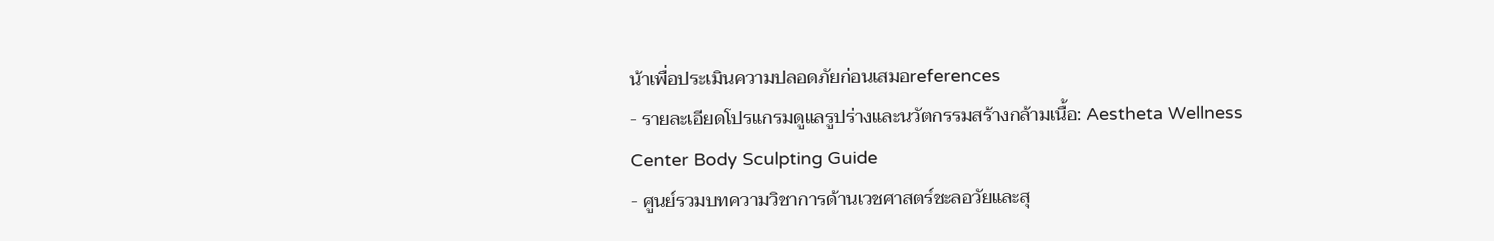น้าเพื่อประเมินความปลอดภัยก่อนเสมอreferences
- รายละเอียดโปรแกรมดูแลรูปร่างและนวัตกรรมสร้างกล้ามเนื้อ: Aestheta Wellness Center Body Sculpting Guide
- ศูนย์รวมบทความวิชาการด้านเวชศาสตร์ชะลอวัยและสุ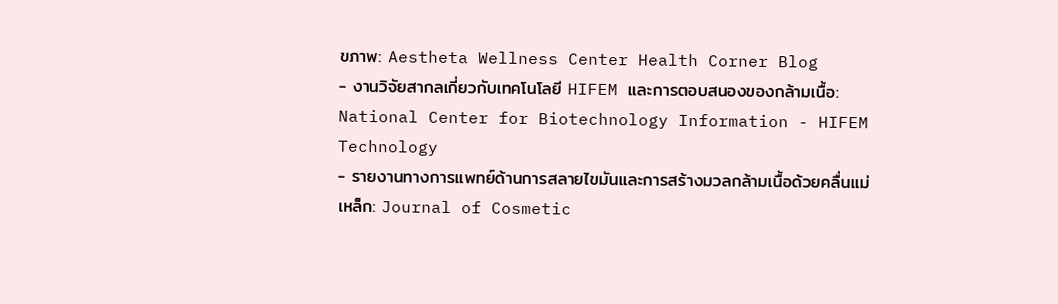ขภาพ: Aestheta Wellness Center Health Corner Blog
- งานวิจัยสากลเกี่ยวกับเทคโนโลยี HIFEM และการตอบสนองของกล้ามเนื้อ: National Center for Biotechnology Information - HIFEM Technology
- รายงานทางการแพทย์ด้านการสลายไขมันและการสร้างมวลกล้ามเนื้อด้วยคลื่นแม่เหล็ก: Journal of Cosmetic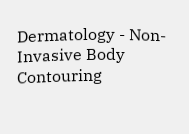Dermatology - Non-Invasive Body Contouring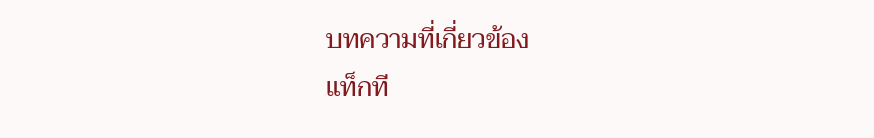บทความที่เกี่ยวข้อง
แท็กที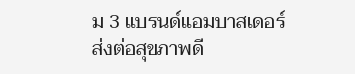ม 3 แบรนด์แอมบาสเดอร์ ส่งต่อสุขภาพดี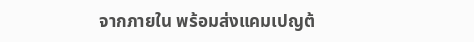จากภายใน พร้อมส่งแคมเปญต้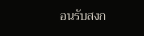อนรับสงก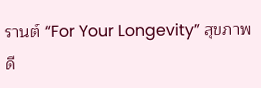รานต์ “For Your Longevity” สุขภาพดี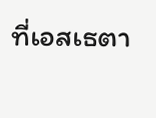ที่เอสเธตา